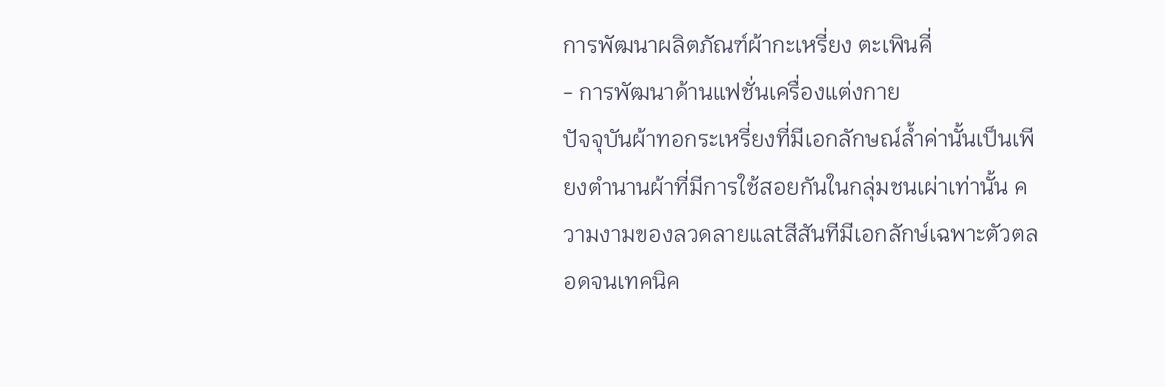การพัฒนาผลิตภัณฑ์ผ้ากะเหรี่ยง ตะเพินคี่
- การพัฒนาด้านแฟชั่นเครื่องแต่งกาย
ปัจจุบันผ้าทอกระเหรี่ยงที่มีเอกลักษณ์ล้ำค่านั้นเป็นเพียงตำนานผ้าที่มีการใช้สอยกันในกลุ่มชนเผ่าเท่านั้น ความงามของลวดลายแลtสีสันทีมีเอกลักษ์เฉพาะตัวตลอดจนเทคนิค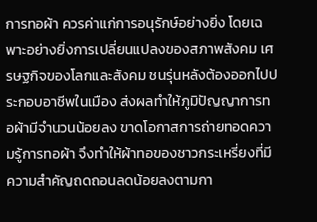การทอผ้า ควรค่าแก่การอนุรักษ์อย่างยิ่ง โดยเฉพาะอย่างยิ่งการเปลี่ยนแปลงของสภาพสังคม เศรษฐกิจของโลกและสังคม ชนรุ่นหลังต้องออกไปประกอบอาชีพในเมือง ส่งผลทำให้ภูมิปัญญาการทอผ้ามีจำนวนน้อยลง ขาดโอกาสการถ่ายทอดความรู้การทอผ้า จึงทำให้ผ้าทอของชาวกระเหรี่ยงที่มีความสำคัญถดถอนลดน้อยลงตามกา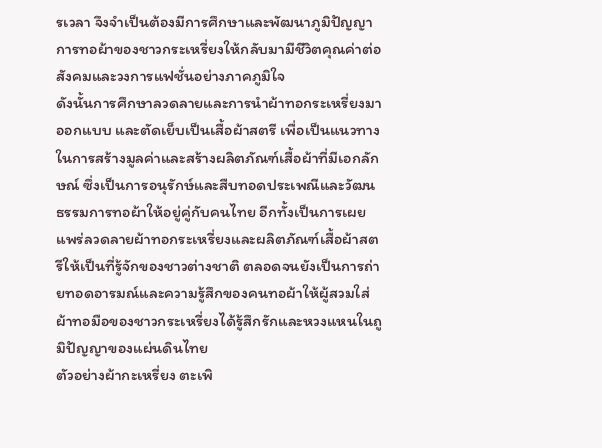รเวลา จึงจำเป็นต้องมีการศึกษาและพัฒนาภูมิปัญญาการทอผ้าของชาวกระเหรี่ยงให้กลับมามีชีวิตคุณค่าต่อสังคมและวงการแฟชั่นอย่างภาคภูมิใจ
ดังนั้นการศึกษาลวดลายและการนำผ้าทอกระเหรี่ยงมาออกแบบ และตัดเย็บเป็นเสื้อผ้าสตรี เพื่อเป็นแนวทางในการสร้างมูลค่าและสร้างผลิตภัณฑ์เสื้อผ้าที่มีเอกลักษณ์ ซึ่งเป็นการอนุรักษ์และสืบทอดประเพณีและวัฒนธรรมการทอผ้าให้อยู่คู่กับคนไทย อีกทั้งเป็นการเผยแพร่ลวดลายผ้าทอกระเหรี่ยงและผลิตภัณฑ์เสื้อผ้าสตรีให้เป็นที่รู้จักของชาวต่างชาติ ตลอดจนยังเป็นการถ่ายทอดอารมณ์และความรู้สึกของคนทอผ้าให้ผู้สวมใส่ผ้าทอมือของชาวกระเหรี่ยงได้รู้สึกรักและหวงแหนในถูมิปัญญาของแผ่นดินไทย
ตัวอย่างผ้ากะเหรี่ยง ตะเพิ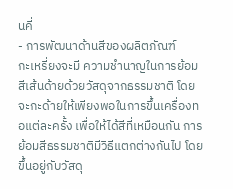นคี่
- การพัฒนาด้านสีของผลิตภัณฑ์
กะเหรี่ยงจะมี ความชำนาญในการย้อมสีเส้นด้ายด้วยวัสดุจากธรรมชาติ โดยจะกะด้ายให้เพียงพอในการขึ้นเครื่องทอแต่ละครั้ง เพื่อให้ได้สีที่เหมือนกัน การย้อมสีธรรมชาติมีวิธีแตกต่างกันไป โดยขึ้นอยู่กับวัสดุ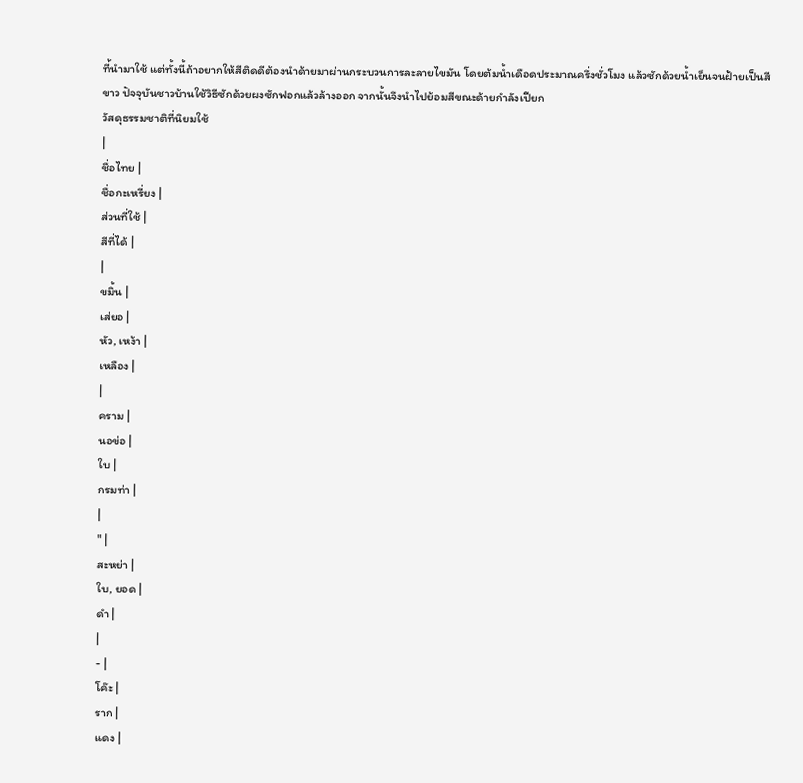ที่้นำมาใช้ แต่ทั้งนี้ถ้าอยากให้สีติดดีต้องนำด้ายมาผ่านกระบวนการละลายไขมัน โดยต้มน้ำเดือดประมาณครึ่งชั่วโมง แล้วซักด้วยนํ้าเย็นจนฝ้ายเป็นสีขาว ปัจจุบันชาวบ้านใช้วิธีซักด้วยผงซักฟอกแล้วล้างออก จากนั้นจึงนำไปย้อมสีขณะด้ายกำลังเปียก
วัสดุธรรมชาติที่นิยมใช้
|
ชื่อไทย |
ชื่อกะเหรี่ยง |
ส่วนที่ใช้ |
สีที่ได้ |
|
ขมิ้น |
เส่ยอ |
หัว, เหง้า |
เหลือง |
|
คราม |
นอข่อ |
ใบ |
กรมท่า |
|
" |
สะหย่า |
ใบ, ยอด |
ดำ |
|
- |
โค๊ะ |
ราก |
แดง |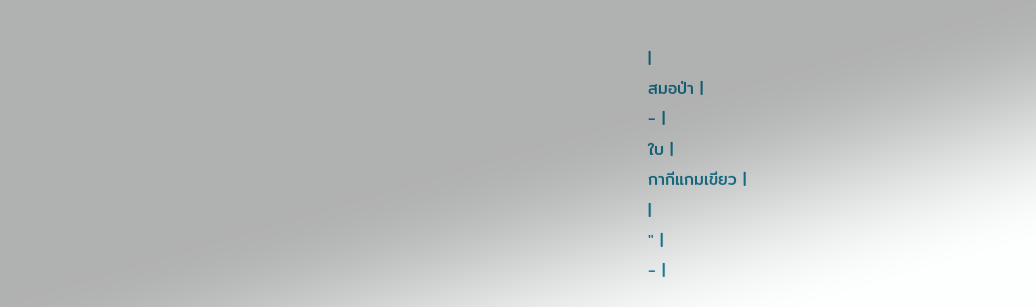|
สมอป่า |
- |
ใบ |
กากีแกมเขียว |
|
" |
- |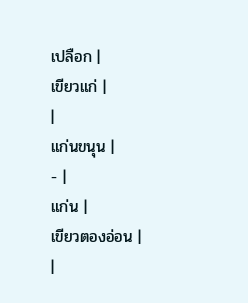เปลือก |
เขียวแก่ |
|
แก่นขนุน |
- |
แก่น |
เขียวตองอ่อน |
|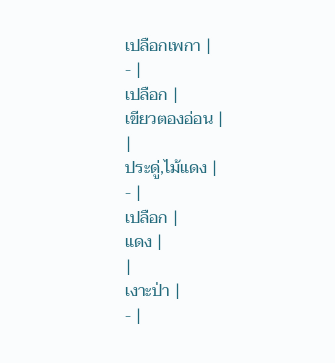เปลือกเพกา |
- |
เปลือก |
เขียวตองอ่อน |
|
ประดู่,ไม้แดง |
- |
เปลือก |
แดง |
|
เงาะป่า |
- |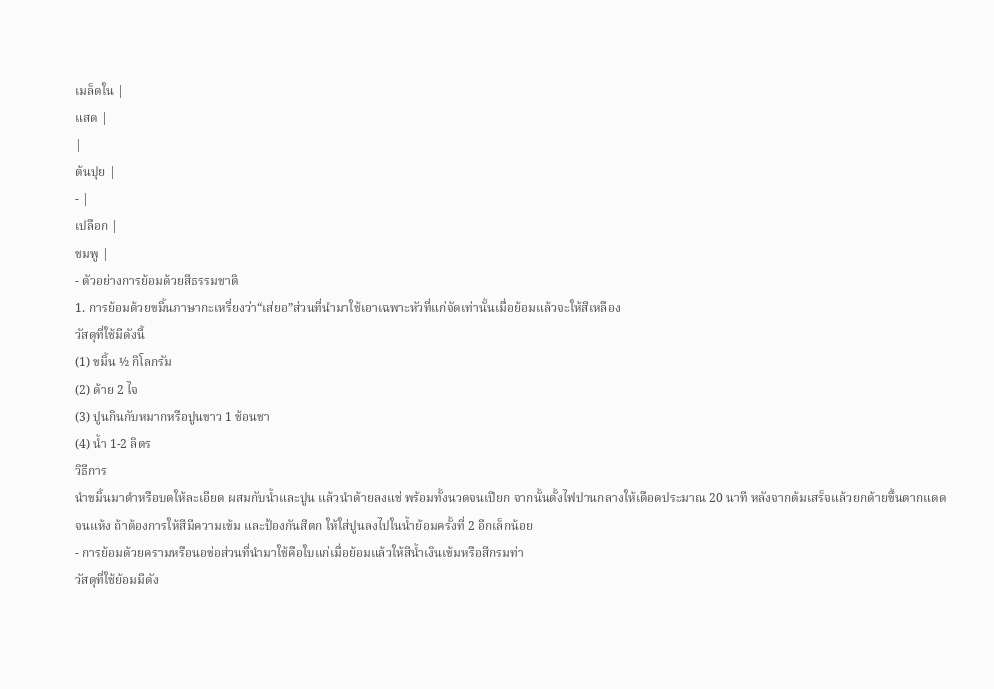เมล็ดใน |
แสด |
|
ต้นปุย |
- |
เปลือก |
ชมพู |
- ตัวอย่างการย้อมด้วยสีธรรมชาติ
1. การย้อมด้วยขมิ้นภาษากะเหรี่ยงว่า“เส่ยอ”ส่วนที่นำมาใช้เอาเฉพาะหัวที่แก่จัดเท่านั้นเมื่อย้อมแล้วจะให้สีเหลือง
วัสดุที่ใช้มีดังนี้
(1) ขมิ้น ½ กิโลกรัม
(2) ด้าย 2 ไจ
(3) ปูนกินกับหมากหรือปูนขาว 1 ช้อนชา
(4) น้ำ 1-2 ลิตร
วิธีการ
นำขมิ้นมาตำหรือบดให้ละเอียด ผสมกับน้ำและปูน แล้วนำด้ายลงแช่ พร้อมทั้งนวดจนเปียก จากนั้นตั้งไฟปานกลางให้เดือดประมาณ 20 นาที หลังจากต้มเสร็จแล้วยกด้ายขึ้นตากแดดจนแห้ง ถ้าต้องการให้สีมีความเข้ม และป้องกันสีตก ให้ใส่ปูนลงไปในน้ำย้อมครั้งที่ 2 อีกเล็กน้อย
- การย้อมด้วยครามหรือนอข่อส่วนที่นำมาใช้คือใบแก่เมื่อย้อมแล้วให้สีน้ำเงินเข้มหรือสีกรมท่า
วัสดุที่ใช้ย้อมมีดัง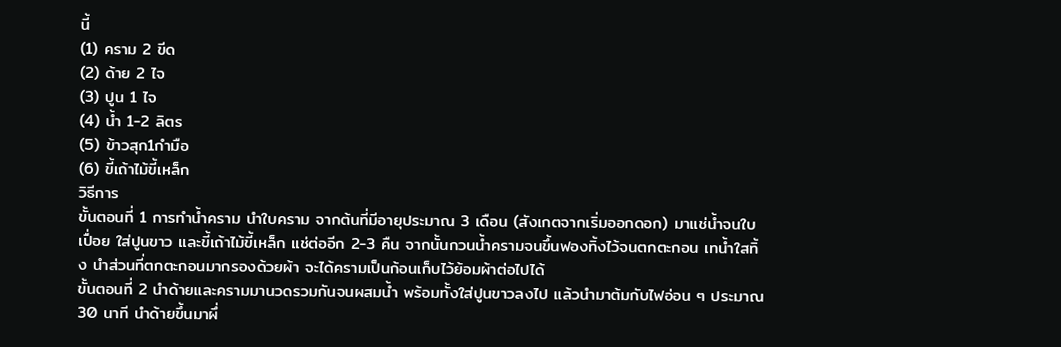นี้
(1) คราม 2 ขีด
(2) ด้าย 2 ไจ
(3) ปูน 1 ไจ
(4) น้ำ 1-2 ลิตร
(5) ข้าวสุก1กำมือ
(6) ขี้เถ้าไม้ขี้เหล็ก
วิธีการ
ขั้นตอนที่ 1 การทำน้ำคราม นำใบคราม จากต้นที่มีอายุประมาณ 3 เดือน (สังเกตจากเริ่มออกดอก) มาแช่น้ำจนใบเปื่อย ใส่ปูนขาว และขี้เถ้าไม้ขี้เหล็ก แช่ต่ออีก 2-3 คืน จากนั้นกวนน้ำครามจนขึ้นฟองทิ้งไว้จนตกตะกอน เทน้ำใสทิ้ง นำส่วนที่ตกตะกอนมากรองด้วยผ้า จะได้ครามเป็นก้อนเก็บไว้ย้อมผ้าต่อไปได้
ขั้นตอนที่ 2 นำด้ายและครามมานวดรวมกันจนผสมน้ำ พร้อมทั้งใส่ปูนขาวลงไป แล้วนำมาต้มกับไฟอ่อน ๆ ประมาณ 30 นาที นำด้ายขึ้นมาผึ่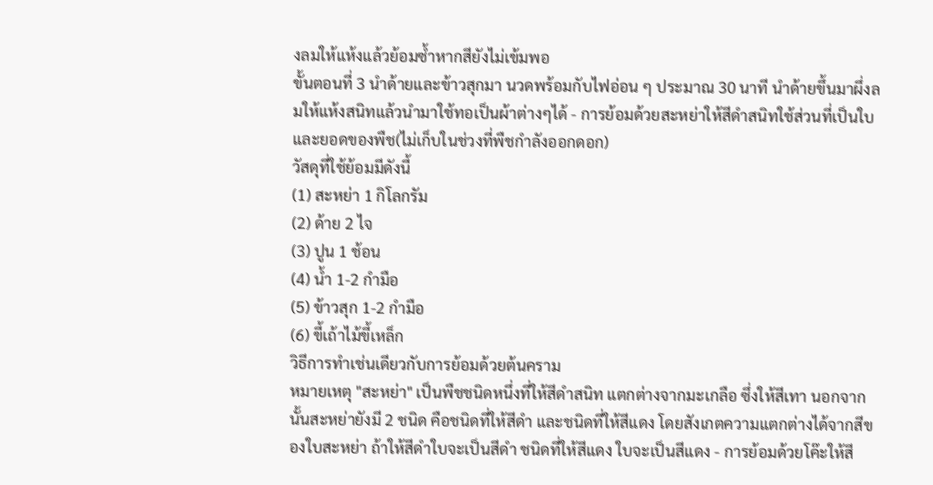งลมให้แห้งแล้วย้อมซ้ำหากสียังไม่เข้มพอ
ขั้นตอนที่ 3 นำด้ายและข้าวสุกมา นวดพร้อมกับไฟอ่อน ๆ ประมาณ 30 นาที นำด้ายขึ้นมาผึ่งลมให้แห้งสนิทแล้วนำมาใช้ทอเป็นผ้าต่างๆได้ - การย้อมด้วยสะหย่าให้สีดำสนิทใช้ส่วนที่เป็นใบและยอดของพืช(ไม่เก็บในช่วงที่พืชกำลังออกดอก)
วัสดุที่ใช้ย้อมมีดังนี้
(1) สะหย่า 1 กิโลกรัม
(2) ด้าย 2 ไจ
(3) ปูน 1 ช้อน
(4) น้ำ 1-2 กำมือ
(5) ข้าวสุก 1-2 กำมือ
(6) ขี้เถ้าไม้ขี้เหล็ก
วิธีการทำเช่นเดียวกับการย้อมด้วยต้นคราม
หมายเหตุ "สะหย่า" เป็นพืชชนิดหนึ่งที่ให้สีดำสนิท แตกต่างจากมะเกลือ ซึ่งให้สีเทา นอกจากนั้นสะหย่ายังมี 2 ชนิด คือชนิดที่ให้สีดำ และชนิดที่ให้สีแดง โดยสังเกตความแตกต่างได้จากสีของใบสะหย่า ถ้าให้สีดำใบจะเป็นสีดำ ชนิดที่ให้สีแดง ใบจะเป็นสีแดง - การย้อมด้วยโค๊ะให้สี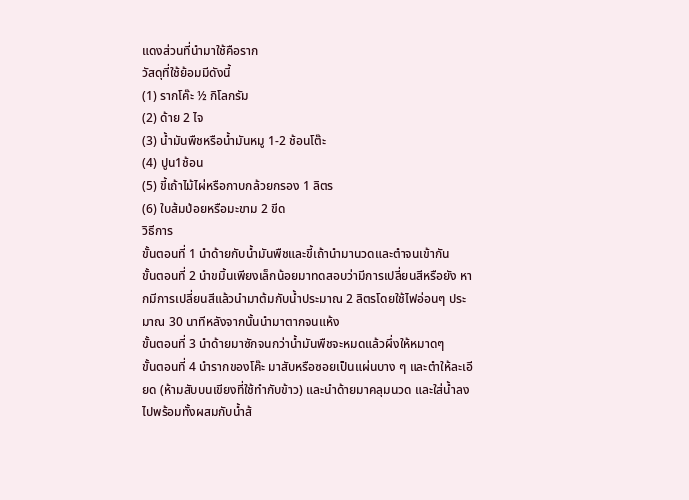แดงส่วนที่นำมาใช้คือราก
วัสดุที่ใช้ย้อมมีดังนี้
(1) รากโค๊ะ ½ กิโลกรัม
(2) ด้าย 2 ไจ
(3) น้ำมันพืชหรือน้ำมันหมู 1-2 ช้อนโต๊ะ
(4) ปูน1ช้อน
(5) ขี้เถ้าไม้ไผ่หรือกาบกล้วยกรอง 1 ลิตร
(6) ใบส้มป่อยหรือมะขาม 2 ขีด
วิธีการ
ขั้นตอนที่ 1 นำด้ายกับน้ำมันพืชและขี้เถ้านำมานวดและตำจนเข้ากัน
ขั้นตอนที่ 2 นำขมิ้นเพียงเล็กน้อยมาทดสอบว่ามีการเปลี่ยนสีหรือยัง หากมีการเปลี่ยนสีแล้วนำมาต้มกับน้ำประมาณ 2 ลิตรโดยใช้ไฟอ่อนๆ ประมาณ 30 นาทีหลังจากนั้นนำมาตากจนแห้ง
ขั้นตอนที่ 3 นำด้ายมาซักจนกว่าน้ำมันพืชจะหมดแล้วผึ่งให้หมาดๆ
ขั้นตอนที่ 4 นำรากของโค๊ะ มาสับหรือซอยเป็นแผ่นบาง ๆ และตำให้ละเอียด (ห้ามสับบนเขียงที่ใช้ทำกับข้าว) และนำด้ายมาคลุมนวด และใส่น้ำลงไปพร้อมทั้งผสมกับน้ำส้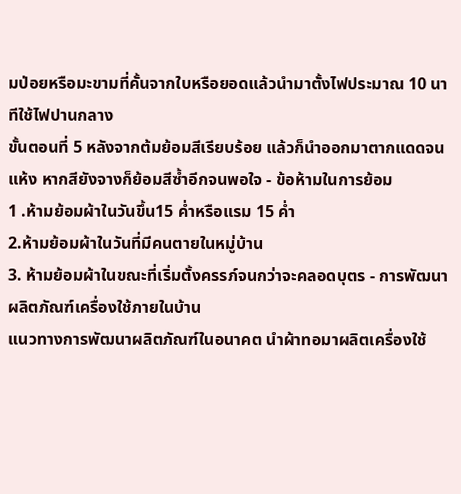มป่อยหรือมะขามที่คั้นจากใบหรือยอดแล้วนำมาตั้งไฟประมาณ 10 นาทีใช้ไฟปานกลาง
ขั้นตอนที่ 5 หลังจากต้มย้อมสีเรียบร้อย แล้วก็นำออกมาตากแดดจนแห้ง หากสียังจางก็ย้อมสีซ้ำอีกจนพอใจ - ข้อห้ามในการย้อม
1 .ห้ามย้อมผ้าในวันขึ้น15 ค่ำหรือแรม 15 ค่ำ
2.ห้ามย้อมผ้าในวันที่มีคนตายในหมู่บ้าน
3. ห้ามย้อมผ้าในขณะที่เริ่มตั้งครรภ์จนกว่าจะคลอดบุตร - การพัฒนาผลิตภัณฑ์เครื่องใช้ภายในบ้าน
แนวทางการพัฒนาผลิตภัณฑ์ในอนาคต นำผ้าทอมาผลิตเครื่องใช้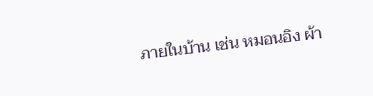ภายในบ้าน เช่น หมอนอิง ผ้า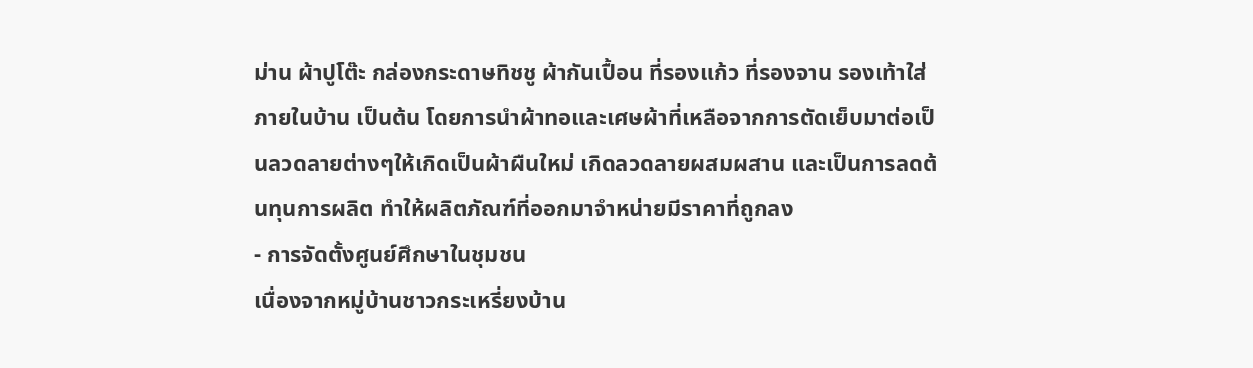ม่าน ผ้าปูโต๊ะ กล่องกระดาษทิชชู ผ้ากันเปื้อน ที่รองแก้ว ที่รองจาน รองเท้าใส่ภายในบ้าน เป็นต้น โดยการนำผ้าทอและเศษผ้าที่เหลือจากการตัดเย็บมาต่อเป็นลวดลายต่างๆให้เกิดเป็นผ้าผืนใหม่ เกิดลวดลายผสมผสาน และเป็นการลดต้นทุนการผลิต ทำให้ผลิตภัณฑ์ที่ออกมาจำหน่ายมีราคาที่ถูกลง
- การจัดตั้งศูนย์ศึกษาในชุมชน
เนื่องจากหมู่บ้านชาวกระเหรี่ยงบ้าน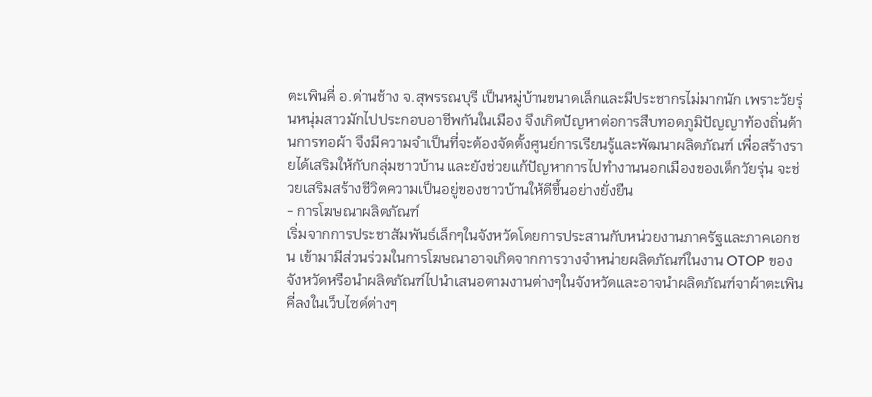ตะเพินคี่ อ.ด่านช้าง จ.สุพรรณบุรี เป็นหมู่บ้านขนาดเล็กและมีประชากรไม่มากนัก เพราะวัยรุ่นหนุ่มสาวมักไปประกอบอาชีพกันในเมือง จึงเกิดปัญหาต่อการสืบทอดภูมิปัญญาท้องถิ่นด้านการทอผ้า จึงมีความจำเป็นที่จะต้องจัดตั้งศูนย์การเรียนรู้และพัฒนาผลิตภัณฑ์ เพื่อสร้างรายได้เสริมให้กับกลุ่มชาวบ้าน และยังช่วยแก้ปัญหาการไปทำงานนอกเมืองของเด็กวัยรุ่น จะช่วยเสริมสร้างชีวิตความเป็นอยู่ของชาวบ้านให้ดีขึ้นอย่างยั่งยืน
- การโฆษณาผลิตภัณฑ์
เริ่มจากการประชาสัมพันธ์เล็กๆในจังหวัดโดยการประสานกับหน่วยงานภาครัฐและภาคเอกชน เข้ามามีส่วนร่วมในการโฆษณาอาจเกิดจากการวางจำหน่ายผลิตภัณฑ์ในงาน OTOP ของจังหวัดหรือนำผลิตภัณฑ์ไปนำเสนอตามงานต่างๆในจังหวัดและอาจนำผลิตภัณฑ์จาผ้าตะเพินคี่ลงในเว็บไซด์ต่างๆ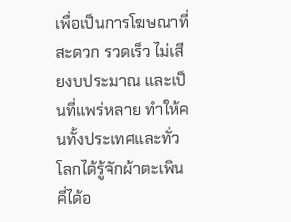เพื่อเป็นการโฆษณาที่สะดวก รวดเร็ว ไม่เสียงบประมาณ และเป็นที่แพร่หลาย ทำให้คนทั้งประเทศและทั่วโลกได้รู้จักผ้าตะเพินคี่ได้อ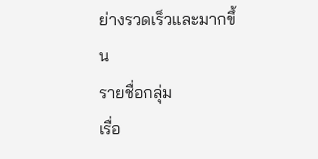ย่างรวดเร็วและมากขึ้น
รายชื่อกลุ่ม
เรื่อ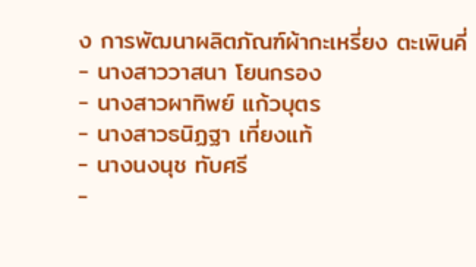ง การพัฒนาผลิตภัณฑ์ผ้ากะเหรี่ยง ตะเพินคี่
- นางสาววาสนา โยนกรอง
- นางสาวผาทิพย์ แก้วบุตร
- นางสาวธนิฏฐา เที่ยงแท้
- นางนงนุช ทับศรี
-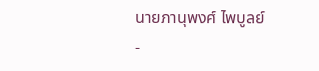นายภานุพงศ์ ไพบูลย์
-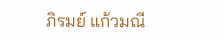ภิรมย์ แก้วมณี